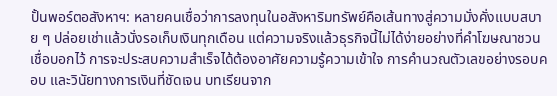ปั้นพอร์ตอสังหาฯ: หลายคนเชื่อว่าการลงทุนในอสังหาริมทรัพย์คือเส้นทางสู่ความมั่งคั่งแบบสบาย ๆ ปล่อยเช่าแล้วนั่งรอเก็บเงินทุกเดือน แต่ความจริงแล้วธุรกิจนี้ไม่ได้ง่ายอย่างที่คำโฆษณาชวนเชื่อบอกไว้ การจะประสบความสำเร็จได้ต้องอาศัยความรู้ความเข้าใจ การคำนวณตัวเลขอย่างรอบคอบ และวินัยทางการเงินที่ชัดเจน บทเรียนจาก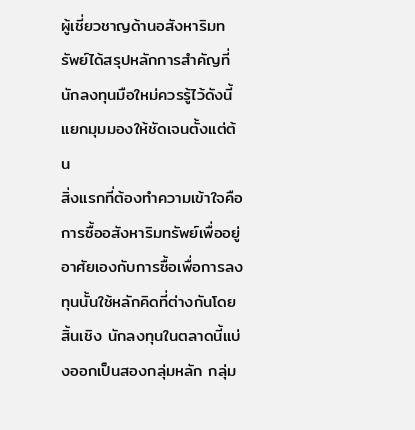ผู้เชี่ยวชาญด้านอสังหาริมทรัพย์ได้สรุปหลักการสำคัญที่นักลงทุนมือใหม่ควรรู้ไว้ดังนี้
แยกมุมมองให้ชัดเจนตั้งแต่ต้น
สิ่งแรกที่ต้องทำความเข้าใจคือ การซื้ออสังหาริมทรัพย์เพื่ออยู่อาศัยเองกับการซื้อเพื่อการลงทุนนั้นใช้หลักคิดที่ต่างกันโดยสิ้นเชิง นักลงทุนในตลาดนี้แบ่งออกเป็นสองกลุ่มหลัก กลุ่ม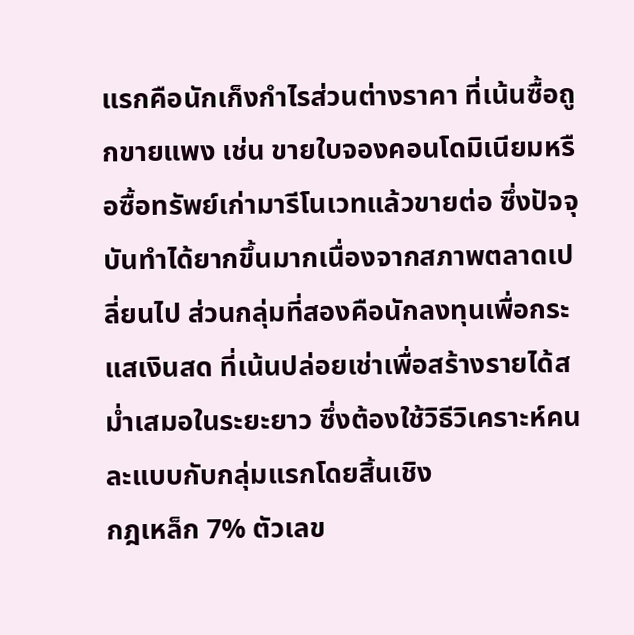แรกคือนักเก็งกำไรส่วนต่างราคา ที่เน้นซื้อถูกขายแพง เช่น ขายใบจองคอนโดมิเนียมหรือซื้อทรัพย์เก่ามารีโนเวทแล้วขายต่อ ซึ่งปัจจุบันทำได้ยากขึ้นมากเนื่องจากสภาพตลาดเปลี่ยนไป ส่วนกลุ่มที่สองคือนักลงทุนเพื่อกระแสเงินสด ที่เน้นปล่อยเช่าเพื่อสร้างรายได้สม่ำเสมอในระยะยาว ซึ่งต้องใช้วิธีวิเคราะห์คนละแบบกับกลุ่มแรกโดยสิ้นเชิง
กฎเหล็ก 7% ตัวเลข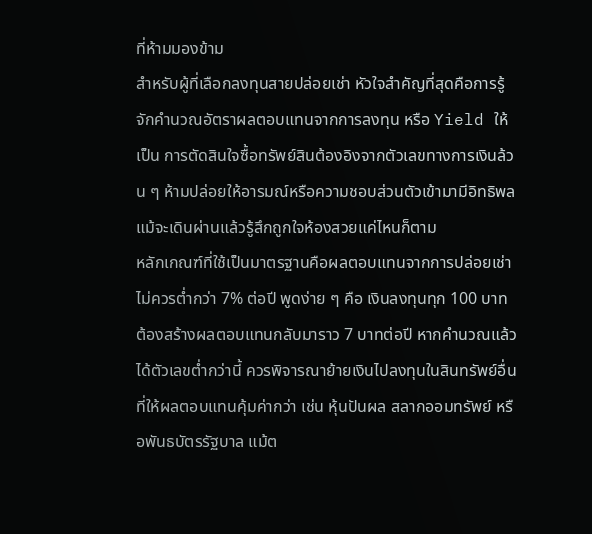ที่ห้ามมองข้าม
สำหรับผู้ที่เลือกลงทุนสายปล่อยเช่า หัวใจสำคัญที่สุดคือการรู้จักคำนวณอัตราผลตอบแทนจากการลงทุน หรือ Yield ให้เป็น การตัดสินใจซื้อทรัพย์สินต้องอิงจากตัวเลขทางการเงินล้วน ๆ ห้ามปล่อยให้อารมณ์หรือความชอบส่วนตัวเข้ามามีอิทธิพล แม้จะเดินผ่านแล้วรู้สึกถูกใจห้องสวยแค่ไหนก็ตาม
หลักเกณฑ์ที่ใช้เป็นมาตรฐานคือผลตอบแทนจากการปล่อยเช่าไม่ควรต่ำกว่า 7% ต่อปี พูดง่าย ๆ คือ เงินลงทุนทุก 100 บาทต้องสร้างผลตอบแทนกลับมาราว 7 บาทต่อปี หากคำนวณแล้วได้ตัวเลขต่ำกว่านี้ ควรพิจารณาย้ายเงินไปลงทุนในสินทรัพย์อื่นที่ให้ผลตอบแทนคุ้มค่ากว่า เช่น หุ้นปันผล สลากออมทรัพย์ หรือพันธบัตรรัฐบาล แม้ต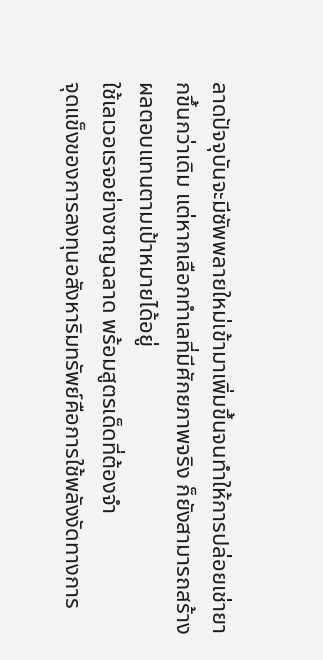ลาดปัจจุบันจะมีซัพพลายใหม่เข้ามาเพิ่มขึ้นจนทำให้การปล่อยเช่ายากขึ้นกว่าเดิม แต่หากเลือกทำเลที่มีศักยภาพจริง ก็ยังสามารถสร้างผลตอบแทนตามเป้าหมายได้อยู่
ใช้เลเวอเรจอย่างชาญฉลาด พร้อมสูตรเด็ดที่ต้องจำ
จุดแข็งของการลงทุนอสังหาริมทรัพย์คือการใช้พลังงัดทางการ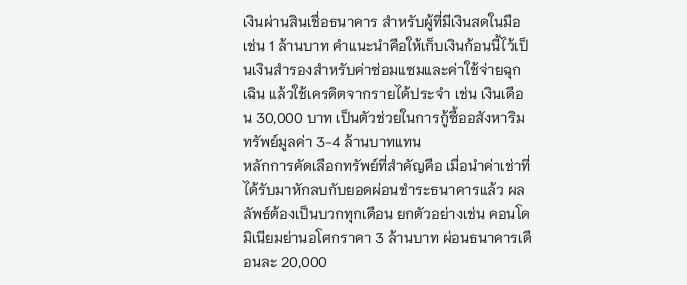เงินผ่านสินเชื่อธนาคาร สำหรับผู้ที่มีเงินสดในมือ เช่น 1 ล้านบาท คำแนะนำคือให้เก็บเงินก้อนนี้ไว้เป็นเงินสำรองสำหรับค่าซ่อมแซมและค่าใช้จ่ายฉุกเฉิน แล้วใช้เครดิตจากรายได้ประจำ เช่น เงินเดือน 30,000 บาท เป็นตัวช่วยในการกู้ซื้ออสังหาริมทรัพย์มูลค่า 3-4 ล้านบาทแทน
หลักการคัดเลือกทรัพย์ที่สำคัญคือ เมื่อนำค่าเช่าที่ได้รับมาหักลบกับยอดผ่อนชำระธนาคารแล้ว ผลลัพธ์ต้องเป็นบวกทุกเดือน ยกตัวอย่างเช่น คอนโดมิเนียมย่านอโศกราคา 3 ล้านบาท ผ่อนธนาคารเดือนละ 20,000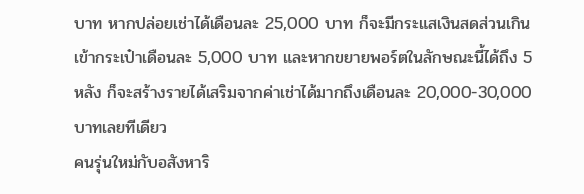บาท หากปล่อยเช่าได้เดือนละ 25,000 บาท ก็จะมีกระแสเงินสดส่วนเกินเข้ากระเป๋าเดือนละ 5,000 บาท และหากขยายพอร์ตในลักษณะนี้ได้ถึง 5 หลัง ก็จะสร้างรายได้เสริมจากค่าเช่าได้มากถึงเดือนละ 20,000-30,000 บาทเลยทีเดียว
คนรุ่นใหม่กับอสังหาริ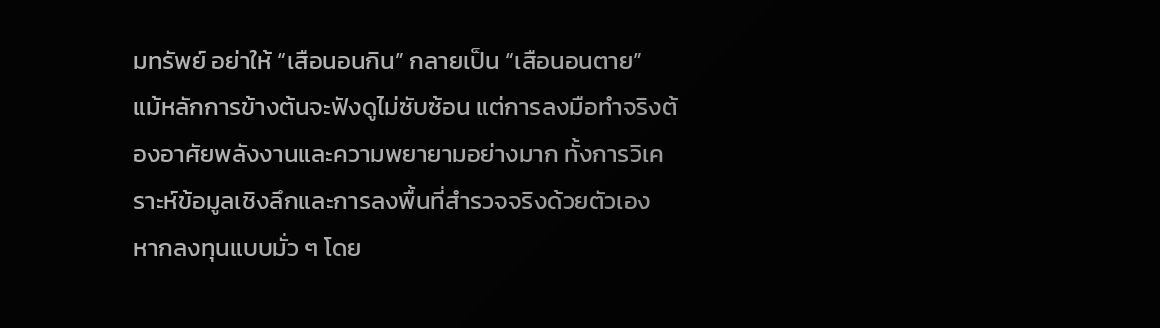มทรัพย์ อย่าให้ “เสือนอนกิน” กลายเป็น “เสือนอนตาย”
แม้หลักการข้างต้นจะฟังดูไม่ซับซ้อน แต่การลงมือทำจริงต้องอาศัยพลังงานและความพยายามอย่างมาก ทั้งการวิเคราะห์ข้อมูลเชิงลึกและการลงพื้นที่สำรวจจริงด้วยตัวเอง หากลงทุนแบบมั่ว ๆ โดย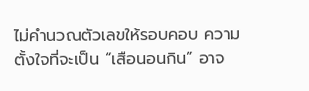ไม่คำนวณตัวเลขให้รอบคอบ ความตั้งใจที่จะเป็น “เสือนอนกิน” อาจ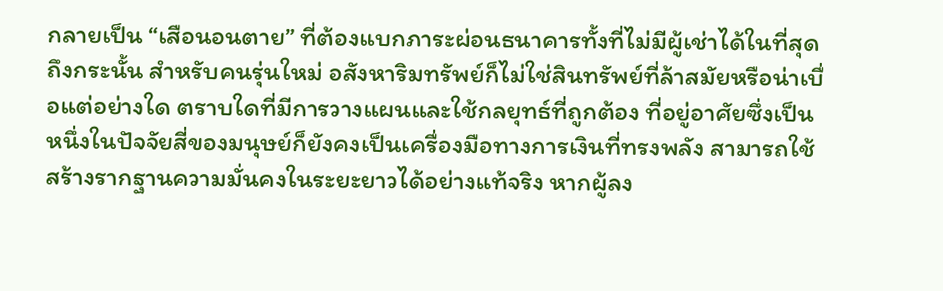กลายเป็น “เสือนอนตาย” ที่ต้องแบกภาระผ่อนธนาคารทั้งที่ไม่มีผู้เช่าได้ในที่สุด
ถึงกระนั้น สำหรับคนรุ่นใหม่ อสังหาริมทรัพย์ก็ไม่ใช่สินทรัพย์ที่ล้าสมัยหรือน่าเบื่อแต่อย่างใด ตราบใดที่มีการวางแผนและใช้กลยุทธ์ที่ถูกต้อง ที่อยู่อาศัยซึ่งเป็นหนึ่งในปัจจัยสี่ของมนุษย์ก็ยังคงเป็นเครื่องมือทางการเงินที่ทรงพลัง สามารถใช้สร้างรากฐานความมั่นคงในระยะยาวได้อย่างแท้จริง หากผู้ลง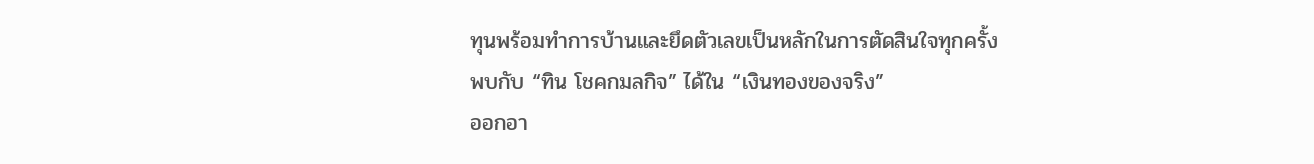ทุนพร้อมทำการบ้านและยึดตัวเลขเป็นหลักในการตัดสินใจทุกครั้ง
พบกับ “ทิน โชคกมลกิจ” ได้ใน “เงินทองของจริง”
ออกอา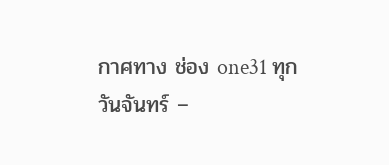กาศทาง ช่อง one31 ทุกวันจันทร์ –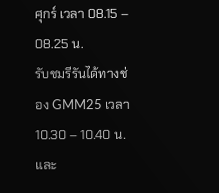ศุกร์ เวลา 08.15 – 08.25 น.
รับชมรีรันได้ทางช่อง GMM25 เวลา 10.30 – 10.40 น. และ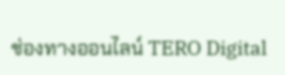ช่องทางออนไลน์ TERO Digital